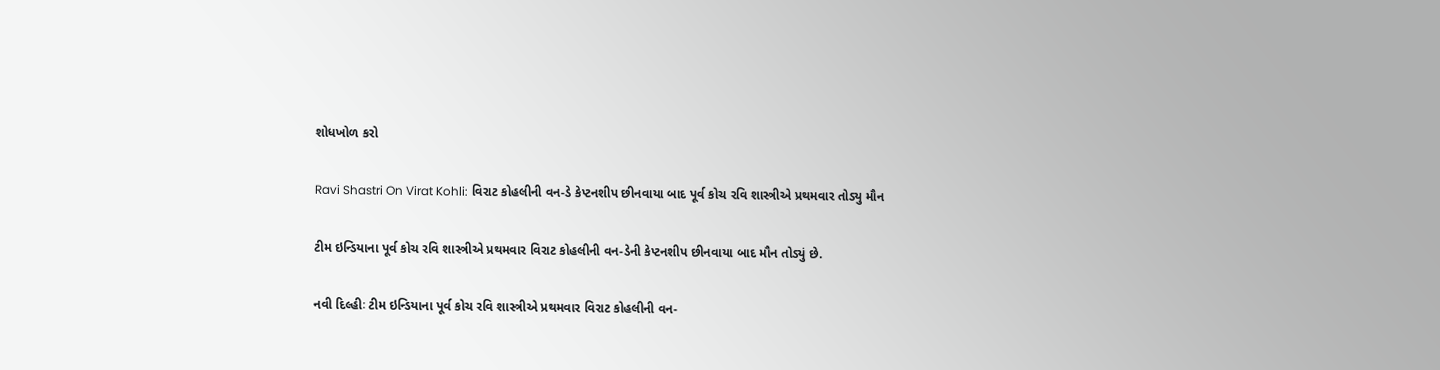શોધખોળ કરો

Ravi Shastri On Virat Kohli: વિરાટ કોહલીની વન-ડે કેપ્ટનશીપ છીનવાયા બાદ પૂર્વ કોચ રવિ શાસ્ત્રીએ પ્રથમવાર તોડ્યુ મૌન

ટીમ ઇન્ડિયાના પૂર્વ કોચ રવિ શાસ્ત્રીએ પ્રથમવાર વિરાટ કોહલીની વન-ડેની કેપ્ટનશીપ છીનવાયા બાદ મૌન તોડ્યું છે.

નવી દિલ્હીઃ ટીમ ઇન્ડિયાના પૂર્વ કોચ રવિ શાસ્ત્રીએ પ્રથમવાર વિરાટ કોહલીની વન-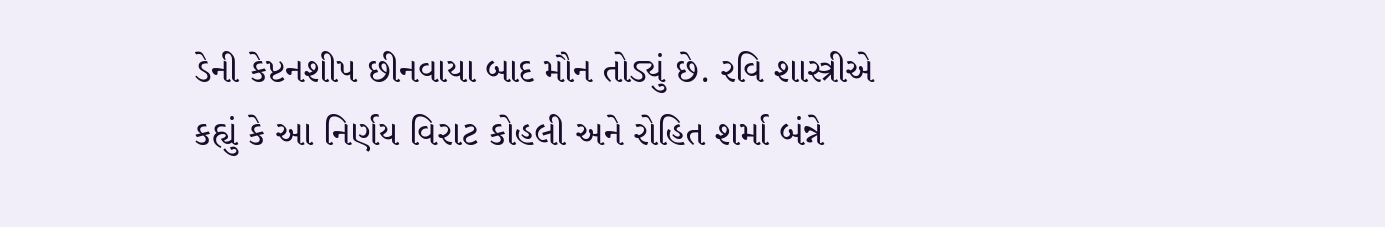ડેની કેપ્ટનશીપ છીનવાયા બાદ મૌન તોડ્યું છે. રવિ શાસ્ત્રીએ કહ્યું કે આ નિર્ણય વિરાટ કોહલી અને રોહિત શર્મા બંન્ને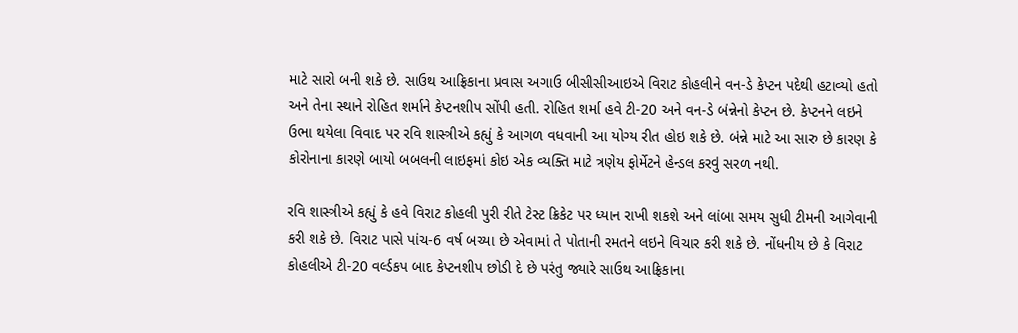માટે સારો બની શકે છે. સાઉથ આફ્રિકાના પ્રવાસ અગાઉ બીસીસીઆઇએ વિરાટ કોહલીને વન-ડે કેપ્ટન પદેથી હટાવ્યો હતો અને તેના સ્થાને રોહિત શર્માને કેપ્ટનશીપ સોંપી હતી. રોહિત શર્મા હવે ટી-20 અને વન-ડે બંન્નેનો કેપ્ટન છે. કેપ્ટનને લઇને ઉભા થયેલા વિવાદ પર રવિ શાસ્ત્રીએ કહ્યું કે આગળ વધવાની આ યોગ્ય રીત હોઇ શકે છે. બંન્ને માટે આ સારુ છે કારણ કે કોરોનાના કારણે બાયો બબલની લાઇફમાં કોઇ એક વ્યક્તિ માટે ત્રણેય ફોર્મેટને હેન્ડલ કરવું સરળ નથી.

રવિ શાસ્ત્રીએ કહ્યું કે હવે વિરાટ કોહલી પુરી રીતે ટેસ્ટ ક્રિકેટ પર ધ્યાન રાખી શકશે અને લાંબા સમય સુધી ટીમની આગેવાની કરી શકે છે. વિરાટ પાસે પાંચ-6 વર્ષ બચ્યા છે એવામાં તે પોતાની રમતને લઇને વિચાર કરી શકે છે. નોંધનીય છે કે વિરાટ કોહલીએ ટી-20 વર્લ્ડકપ બાદ કેપ્ટનશીપ છોડી દે છે પરંતુ જ્યારે સાઉથ આફ્રિકાના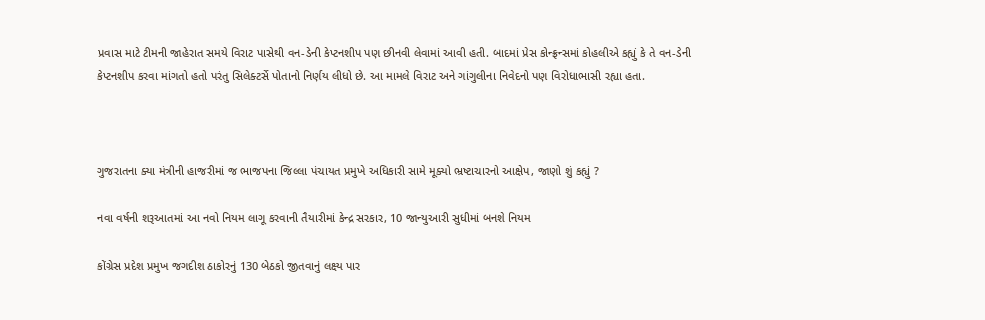પ્રવાસ માટે ટીમની જાહેરાત સમયે વિરાટ પાસેથી વન-ડેની કેપ્ટનશીપ પણ છીનવી લેવામાં આવી હતી. બાદમાં પ્રેસ કોન્ફ્રન્સમાં કોહલીએ કહ્યું કે તે વન-ડેની કેપ્ટનશીપ કરવા માંગતો હતો પરંતુ સિલેક્ટર્સે પોતાનો નિર્ણય લીધો છે. આ મામલે વિરાટ અને ગાંગુલીના નિવેદનો પણ વિરોધાભાસી રહ્યા હતા.



ગુજરાતના ક્યા મંત્રીની હાજરીમાં જ ભાજપના જિલ્લા પંચાયત પ્રમુખે અધિકારી સામે મૂક્યો ભ્રષ્ટાચારનો આક્ષેપ, જાણો શું કહ્યું ?

નવા વર્ષની શરૂઆતમાં આ નવો નિયમ લાગૂ કરવાની તૈયારીમાં કેન્દ્ર સરકાર, 10 જાન્યુઆરી સુધીમાં બનશે નિયમ

કોંગ્રેસ પ્રદેશ પ્રમુખ જગદીશ ઠાકોરનું 130 બેઠકો જીતવાનું લક્ષ્ય પાર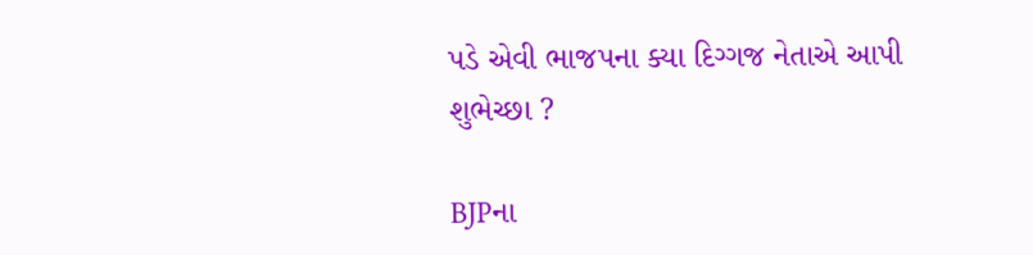પડે એવી ભાજપના ક્યા દિગ્ગજ નેતાએ આપી શુભેચ્છા ?

BJPના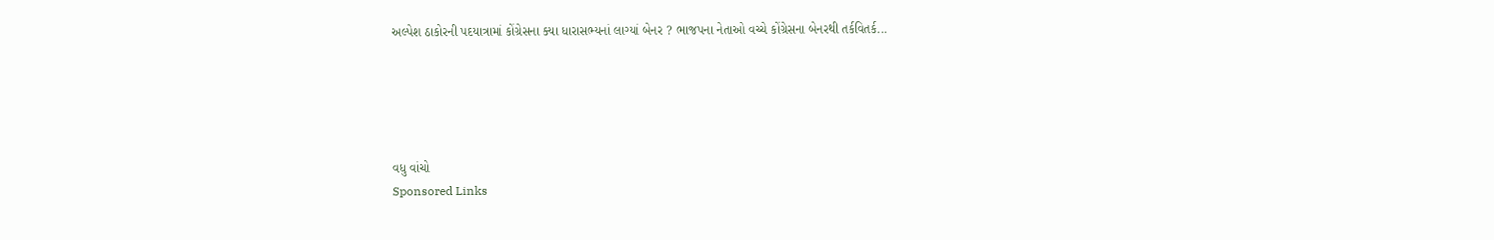અલ્પેશ ઠાકોરની પદયાત્રામાં કોંગ્રેસના ક્યા ધારાસભ્યનાં લાગ્યાં બેનર ? ભાજપના નેતાઓ વચ્ચે કોંગ્રેસના બેનરથી તર્કવિતર્ક...





વધુ વાંચો
Sponsored Links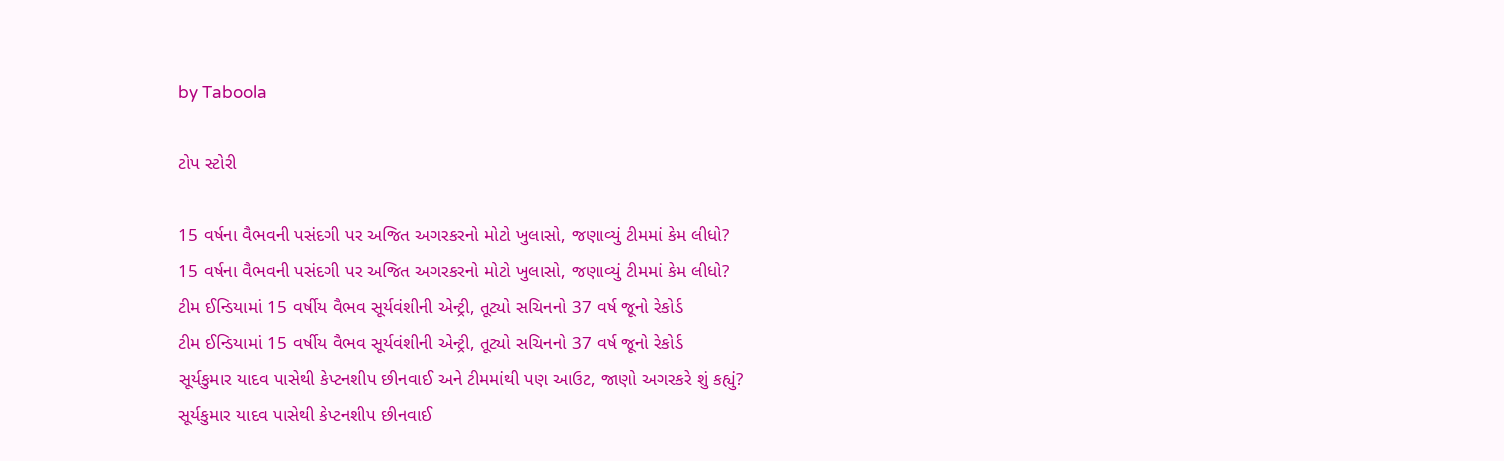by Taboola

ટોપ સ્ટોરી

15 વર્ષના વૈભવની પસંદગી પર અજિત અગરકરનો મોટો ખુલાસો, જણાવ્યું ટીમમાં કેમ લીધો?
15 વર્ષના વૈભવની પસંદગી પર અજિત અગરકરનો મોટો ખુલાસો, જણાવ્યું ટીમમાં કેમ લીધો?
ટીમ ઈન્ડિયામાં 15 વર્ષીય વૈભવ સૂર્યવંશીની એન્ટ્રી, તૂટ્યો સચિનનો 37 વર્ષ જૂનો રેકોર્ડ
ટીમ ઈન્ડિયામાં 15 વર્ષીય વૈભવ સૂર્યવંશીની એન્ટ્રી, તૂટ્યો સચિનનો 37 વર્ષ જૂનો રેકોર્ડ
સૂર્યકુમાર યાદવ પાસેથી કેપ્ટનશીપ છીનવાઈ અને ટીમમાંથી પણ આઉટ, જાણો અગરકરે શું કહ્યું?
સૂર્યકુમાર યાદવ પાસેથી કેપ્ટનશીપ છીનવાઈ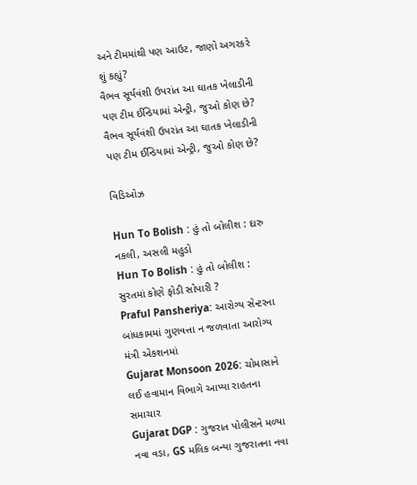અને ટીમમાંથી પણ આઉટ, જાણો અગરકરે શું કહ્યું?
વૈભવ સૂર્યવંશી ઉપરાંત આ ઘાતક ખેલાડીની પણ ટીમ ઈન્ડિયામાં એન્ટ્રી, જુઓ કોણ છે?
વૈભવ સૂર્યવંશી ઉપરાંત આ ઘાતક ખેલાડીની પણ ટીમ ઈન્ડિયામાં એન્ટ્રી, જુઓ કોણ છે?

વિડિઓઝ

Hun To Bolish : હું તો બોલીશ : દારુ નકલી, અસલી મહુડો
Hun To Bolish : હું તો બોલીશ : સુરતમાં કોણે ફોડી સોપારી ?
Praful Pansheriya: આરોગ્ય સેન્ટરના બાંધકામમાં ગુણવત્તા ન જળવાતા આરોગ્ય મંત્રી એકશનમાં
Gujarat Monsoon 2026: ચોમાસાને લઈ હવામાન વિભાગે આપ્યા રાહતના સમાચાર
Gujarat DGP : ગુજરાત પોલીસને મળ્યા નવા વડા, GS મલિક બન્યા ગુજરાતના નવા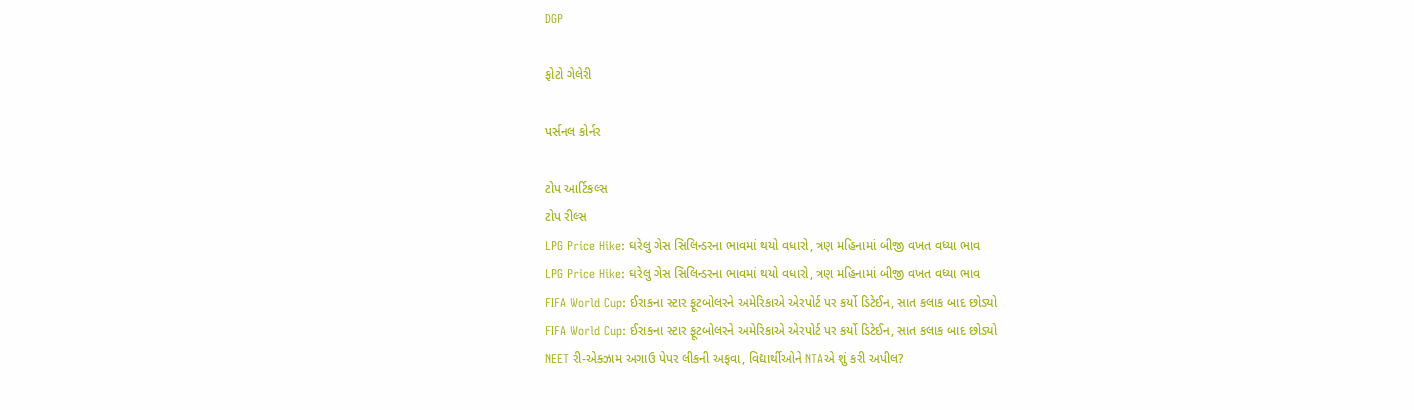DGP

ફોટો ગેલેરી

પર્સનલ કોર્નર

ટોપ આર્ટિકલ્સ
ટોપ રીલ્સ
LPG Price Hike: ઘરેલુ ગેસ સિલિન્ડરના ભાવમાં થયો વધારો, ત્રણ મહિનામાં બીજી વખત વધ્યા ભાવ
LPG Price Hike: ઘરેલુ ગેસ સિલિન્ડરના ભાવમાં થયો વધારો, ત્રણ મહિનામાં બીજી વખત વધ્યા ભાવ
FIFA World Cup: ઈરાકના સ્ટાર ફૂટબોલરને અમેરિકાએ એરપોર્ટ પર કર્યો ડિટેઈન, સાત કલાક બાદ છોડ્યો
FIFA World Cup: ઈરાકના સ્ટાર ફૂટબોલરને અમેરિકાએ એરપોર્ટ પર કર્યો ડિટેઈન, સાત કલાક બાદ છોડ્યો
NEET રી-એક્ઝામ અગાઉ પેપર લીકની અફવા, વિદ્યાર્થીઓને NTAએ શું કરી અપીલ?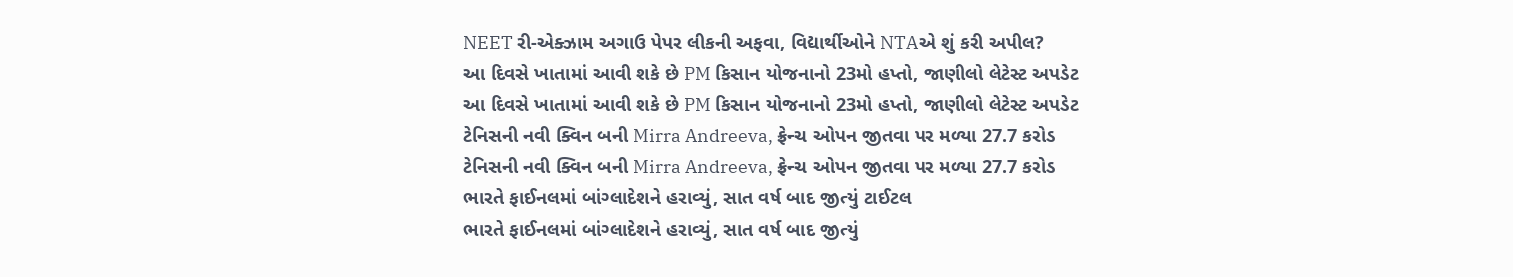NEET રી-એક્ઝામ અગાઉ પેપર લીકની અફવા, વિદ્યાર્થીઓને NTAએ શું કરી અપીલ?
આ દિવસે ખાતામાં આવી શકે છે PM કિસાન યોજનાનો 23મો હપ્તો, જાણીલો લેટેસ્ટ અપડેટ
આ દિવસે ખાતામાં આવી શકે છે PM કિસાન યોજનાનો 23મો હપ્તો, જાણીલો લેટેસ્ટ અપડેટ
ટેનિસની નવી ક્વિન બની Mirra Andreeva, ફ્રેન્ચ ઓપન જીતવા પર મળ્યા 27.7 કરોડ
ટેનિસની નવી ક્વિન બની Mirra Andreeva, ફ્રેન્ચ ઓપન જીતવા પર મળ્યા 27.7 કરોડ
ભારતે ફાઈનલમાં બાંગ્લાદેશને હરાવ્યું, સાત વર્ષ બાદ જીત્યું ટાઈટલ
ભારતે ફાઈનલમાં બાંગ્લાદેશને હરાવ્યું, સાત વર્ષ બાદ જીત્યું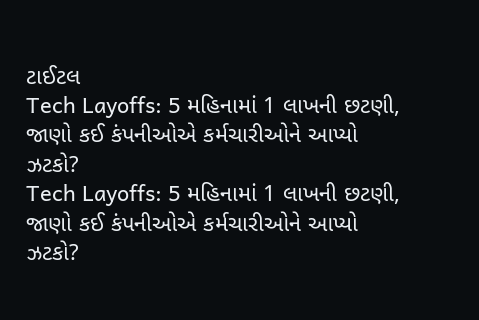ટાઈટલ
Tech Layoffs: 5 મહિનામાં 1 લાખની છટણી, જાણો કઈ કંપનીઓએ કર્મચારીઓને આપ્યો ઝટકો?
Tech Layoffs: 5 મહિનામાં 1 લાખની છટણી, જાણો કઈ કંપનીઓએ કર્મચારીઓને આપ્યો ઝટકો?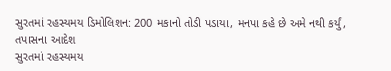સુરતમાં રહસ્યમય ડિમોલિશન: 200 મકાનો તોડી પડાયા, મનપા કહે છે અમે નથી કર્યું, તપાસના આદેશ
સુરતમાં રહસ્યમય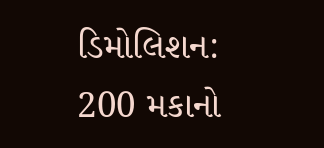ડિમોલિશન: 200 મકાનો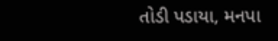તોડી પડાયા, મનપા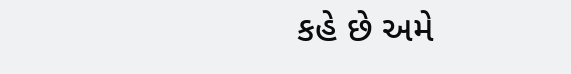કહે છે અમે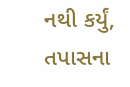નથી કર્યું, તપાસના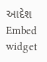આદેશ
Embed widget